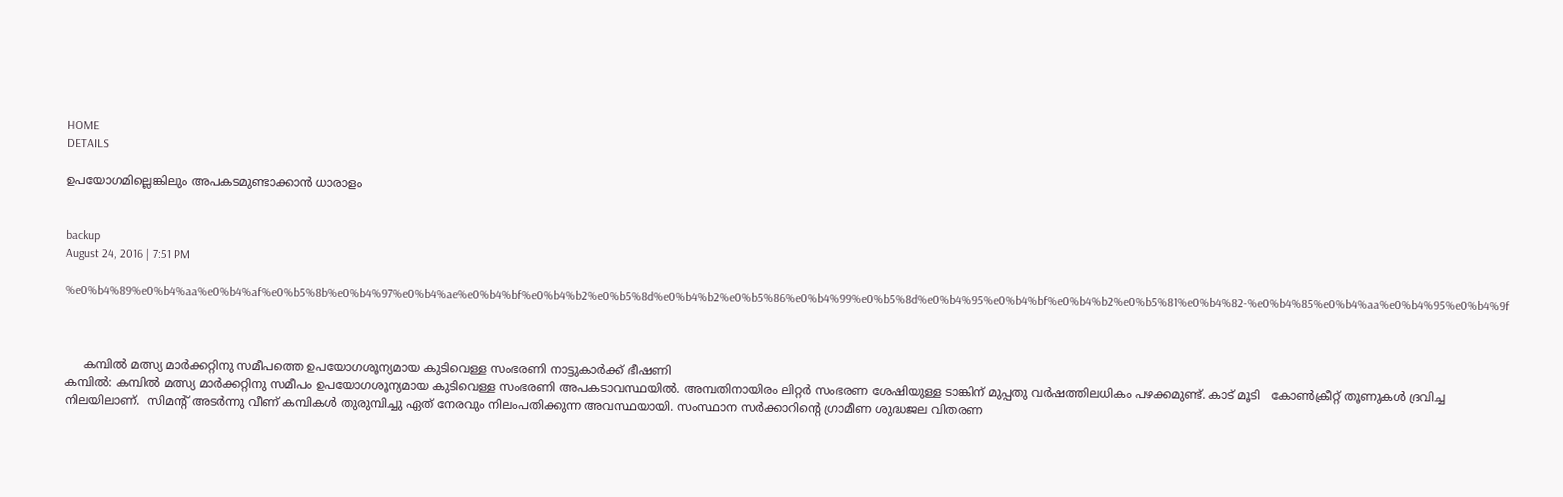HOME
DETAILS

ഉപയോഗമില്ലെങ്കിലും അപകടമുണ്ടാക്കാന്‍ ധാരാളം


backup
August 24, 2016 | 7:51 PM

%e0%b4%89%e0%b4%aa%e0%b4%af%e0%b5%8b%e0%b4%97%e0%b4%ae%e0%b4%bf%e0%b4%b2%e0%b5%8d%e0%b4%b2%e0%b5%86%e0%b4%99%e0%b5%8d%e0%b4%95%e0%b4%bf%e0%b4%b2%e0%b5%81%e0%b4%82-%e0%b4%85%e0%b4%aa%e0%b4%95%e0%b4%9f



     കമ്പില്‍ മത്സ്യ മാര്‍ക്കറ്റിനു സമീപത്തെ ഉപയോഗശൂന്യമായ കുടിവെള്ള സംഭരണി നാട്ടുകാര്‍ക്ക് ഭീഷണി
കമ്പില്‍: കമ്പില്‍ മത്സ്യ മാര്‍ക്കറ്റിനു സമീപം ഉപയോഗശൂന്യമായ കുടിവെള്ള സംഭരണി അപകടാവസ്ഥയില്‍. അമ്പതിനായിരം ലിറ്റര്‍ സംഭരണ ശേഷിയുള്ള ടാങ്കിന് മുപ്പതു വര്‍ഷത്തിലധികം പഴക്കമുണ്ട്. കാട് മൂടി   കോണ്‍ക്രീറ്റ് തൂണുകള്‍ ദ്രവിച്ച നിലയിലാണ്.  സിമന്റ് അടര്‍ന്നു വീണ് കമ്പികള്‍ തുരുമ്പിച്ചു ഏത് നേരവും നിലംപതിക്കുന്ന അവസ്ഥയായി. സംസ്ഥാന സര്‍ക്കാറിന്റെ ഗ്രാമീണ ശുദ്ധജല വിതരണ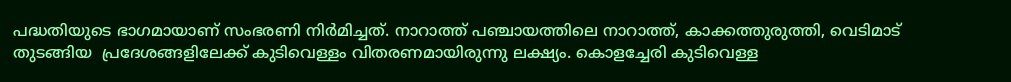പദ്ധതിയുടെ ഭാഗമായാണ് സംഭരണി നിര്‍മിച്ചത്. നാറാത്ത് പഞ്ചായത്തിലെ നാറാത്ത്, കാക്കത്തുരുത്തി, വെടിമാട് തുടങ്ങിയ  പ്രദേശങ്ങളിലേക്ക് കുടിവെള്ളം വിതരണമായിരുന്നു ലക്ഷ്യം. കൊളച്ചേരി കുടിവെള്ള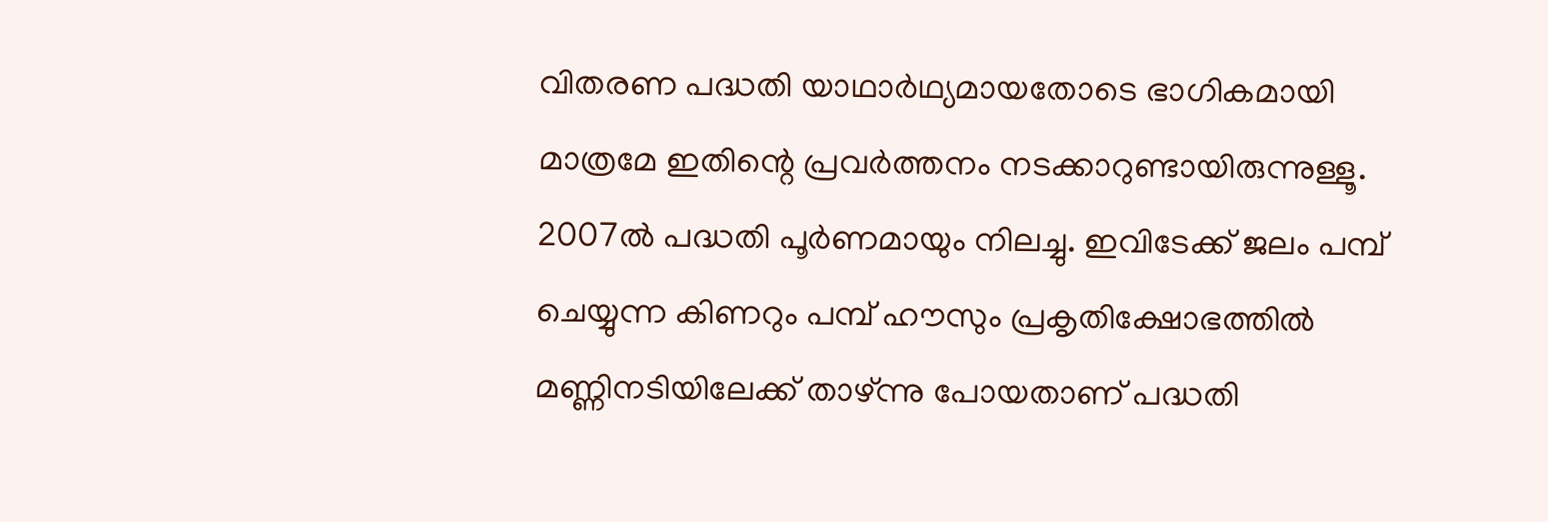വിതരണ പദ്ധതി യാഥാര്‍ഥ്യമായതോടെ ഭാഗികമായി മാത്രമേ ഇതിന്റെ പ്രവര്‍ത്തനം നടക്കാറുണ്ടായിരുന്നുള്ളൂ. 2007ല്‍ പദ്ധതി പൂര്‍ണമായും നിലച്ചു. ഇവിടേക്ക് ജലം പമ്പ് ചെയ്യുന്ന കിണറും പമ്പ് ഹൗസും പ്രകൃതിക്ഷോഭത്തില്‍ മണ്ണിനടിയിലേക്ക് താഴ്ന്നു പോയതാണ് പദ്ധതി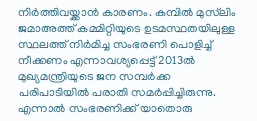നിര്‍ത്തിവയ്ക്കാന്‍ കാരണം. കമ്പില്‍ മുസ്‌ലിം ജമാഅത്ത് കമ്മിറ്റിയുടെ ഉടമസ്ഥതയിലുള്ള സ്ഥലത്ത് നിര്‍മിച്ച സംഭരണി പൊളിച്ച് നീക്കണം എന്നാവശ്യപ്പെട്ട് 2013ല്‍ മുഖ്യമന്ത്രിയുടെ ജന സമ്പര്‍ക്ക പരിപാടിയില്‍ പരാതി സമര്‍പ്പിച്ചിരുന്നു. എന്നാല്‍ സംഭരണിക്ക് യാതൊരു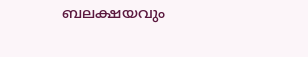ബലക്ഷയവും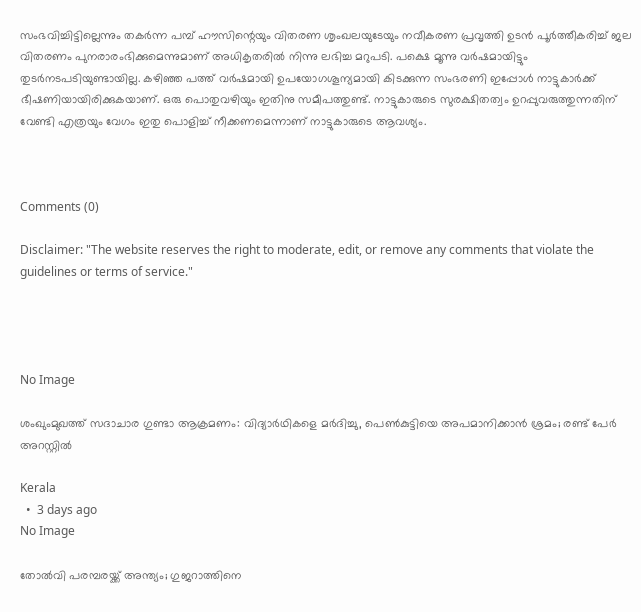സംഭവിച്ചിട്ടില്ലെന്നും തകര്‍ന്ന പമ്പ് ഹൗസിന്റെയും വിതരണ ശൃംഖലയുടേയും നവീകരണ പ്രവൃത്തി ഉടന്‍ പൂര്‍ത്തീകരിച്ച് ജല വിതരണം പുനരാരംഭിക്കുമെന്നുമാണ് അധികൃതരില്‍ നിന്നു ലഭിച്ച മറുപടി. പക്ഷെ മൂന്നു വര്‍ഷമായിട്ടും തുടര്‍നടപടിയുണ്ടായില്ല. കഴിഞ്ഞ പത്ത് വര്‍ഷമായി ഉപയോഗശൂന്യമായി കിടക്കുന്ന സംഭരണി ഇപ്പോള്‍ നാട്ടുകാര്‍ക്ക് ഭീഷണിയായിരിക്കുകയാണ്. ഒരു പൊതുവഴിയും ഇതിനു സമീപത്തുണ്ട്. നാട്ടുകാരുടെ സുരക്ഷിതത്വം ഉറപ്പുവരുത്തുന്നതിന് വേണ്ടി എത്രയും വേഗം ഇതു പൊളിച്ച് നീക്കണമെന്നാണ് നാട്ടുകാരുടെ ആവശ്യം.



Comments (0)

Disclaimer: "The website reserves the right to moderate, edit, or remove any comments that violate the guidelines or terms of service."




No Image

ശംഖുംമുഖത്ത് സദാചാര ഗുണ്ടാ ആക്രമണം: വിദ്യാർഥികളെ മർദിച്ചു, പെൺകുട്ടിയെ അപമാനിക്കാൻ ശ്രമം; രണ്ട് പേർ അറസ്റ്റിൽ

Kerala
  •  3 days ago
No Image

തോൽവി പരമ്പരയ്ക്ക് അന്ത്യം; ഗുജറാത്തിനെ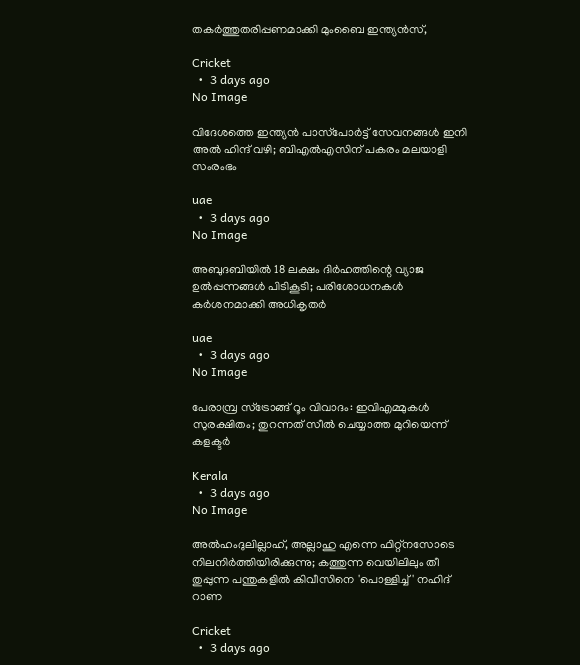തകർത്തുതരിപ്പണമാക്കി മുംബൈ ഇന്ത്യൻസ്,

Cricket
  •  3 days ago
No Image

വിദേശത്തെ ഇന്ത്യൻ പാസ്‌പോർട്ട് സേവനങ്ങൾ ഇനി അൽ ഹിന്ദ് വഴി; ബിഎൽഎസിന് പകരം മലയാളി സംരംഭം

uae
  •  3 days ago
No Image

അബുദബിയിൽ 18 ലക്ഷം ദിർഹത്തിന്റെ വ്യാജ ഉൽപ്പന്നങ്ങൾ പിടികൂടി; പരിശോധനകൾ കർശനമാക്കി അധികൃതർ

uae
  •  3 days ago
No Image

പേരാമ്പ്ര സ്ട്രോങ്ങ് റൂം വിവാദം: ഇവിഎമ്മുകൾ സുരക്ഷിതം; തുറന്നത് സീൽ ചെയ്യാത്ത മുറിയെന്ന് കളക്ടർ

Kerala
  •  3 days ago
No Image

അൽഹംദുലില്ലാഹ്, അല്ലാഹു എന്നെ ഫിറ്റ്‌നസോടെ നിലനിർത്തിയിരിക്കുന്നു; കത്തുന്ന വെയിലിലും തീ തുപ്പുന്ന പന്തുകളിൽ കിവീസിനെ 'പൊള്ളിച്ച്' നഹിദ് റാണ

Cricket
  •  3 days ago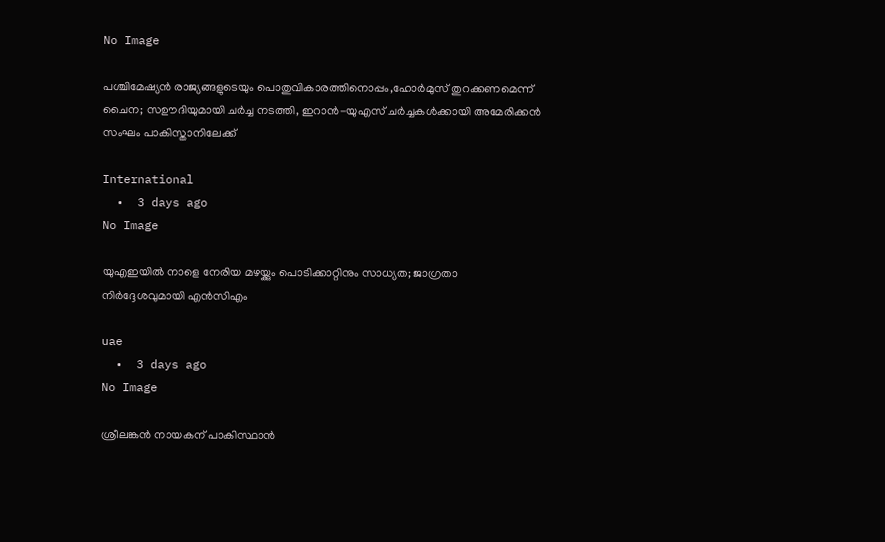No Image

പശ്ചിമേഷ്യൻ രാജ്യങ്ങളുടെയും പൊതുവികാരത്തിനൊപ്പം,ഹോർമുസ് തുറക്കണമെന്ന് ചൈന; സഊദിയുമായി ചർച്ച നടത്തി, ഇറാൻ-യുഎസ് ചർച്ചകൾക്കായി അമേരിക്കൻ സംഘം പാകിസ്താനിലേക്ക്

International
  •  3 days ago
No Image

യുഎഇയിൽ നാളെ നേരിയ മഴയ്ക്കും പൊടിക്കാറ്റിനും സാധ്യത; ജാഗ്രതാ നിർദ്ദേശവുമായി എൻസിഎം

uae
  •  3 days ago
No Image

ശ്രീലങ്കൻ നായകന് പാകിസ്ഥാൻ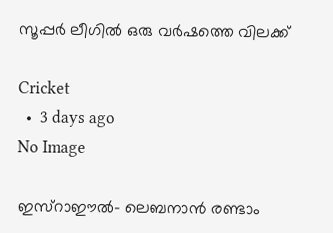സൂപ്പർ ലീഗിൽ ഒരു വർഷത്തെ വിലക്ക്

Cricket
  •  3 days ago
No Image

ഇസ്‌റാഈല്‍- ലെബനാന്‍ രണ്ടാം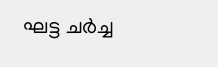ഘട്ട ചര്‍ച്ച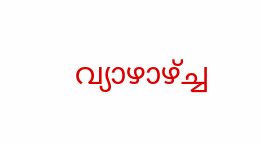വ്യാഴാഴ്ച്ച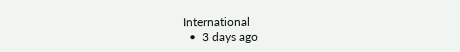International
  •  3 days ago